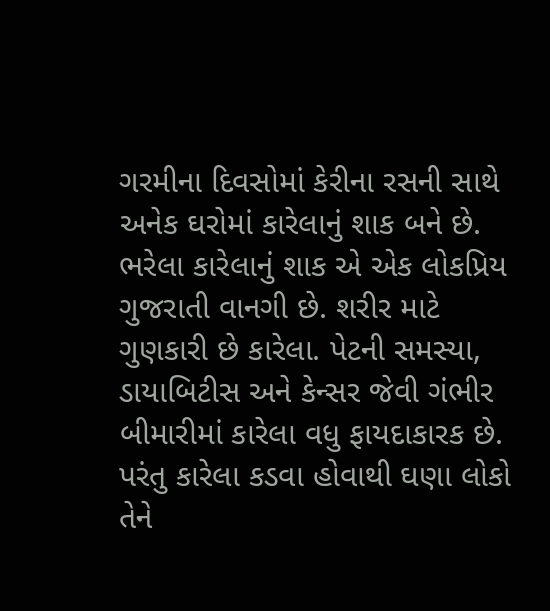ગરમીના દિવસોમાં કેરીના રસની સાથે અનેક ઘરોમાં કારેલાનું શાક બને છે. ભરેલા કારેલાનું શાક એ એક લોકપ્રિય ગુજરાતી વાનગી છે. શરીર માટે ગુણકારી છે કારેલા. પેટની સમસ્યા, ડાયાબિટીસ અને કેન્સર જેવી ગંભીર બીમારીમાં કારેલા વધુ ફાયદાકારક છે. પરંતુ કારેલા કડવા હોવાથી ઘણા લોકો તેને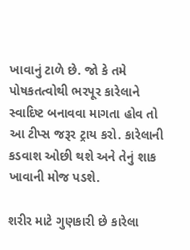ખાવાનું ટાળે છે. જો કે તમે પોષકતત્વોથી ભરપૂર કારેલાને સ્વાદિષ્ટ બનાવવા માગતા હોવ તો આ ટીપ્સ જરૂર ટ્રાય કરો. કારેલાની કડવાશ ઓછી થશે અને તેનું શાક ખાવાની મોજ પડશે.

શરીર માટે ગુણકારી છે કારેલા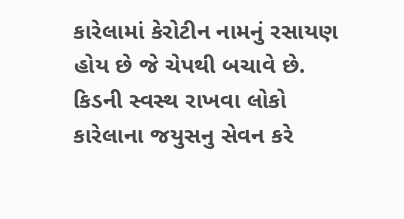કારેલામાં કેરોટીન નામનું રસાયણ હોય છે જે ચેપથી બચાવે છે. કિડની સ્વસ્થ રાખવા લોકો કારેલાના જયુસનુ સેવન કરે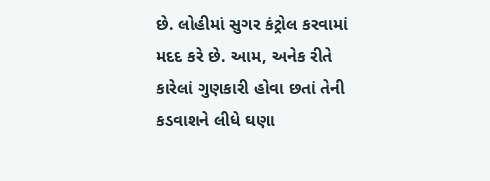છે. લોહીમાં સુગર કંટ્રોલ કરવામાં મદદ કરે છે. આમ, અનેક રીતે કારેલાં ગુણકારી હોવા છતાં તેની કડવાશને લીધે ઘણા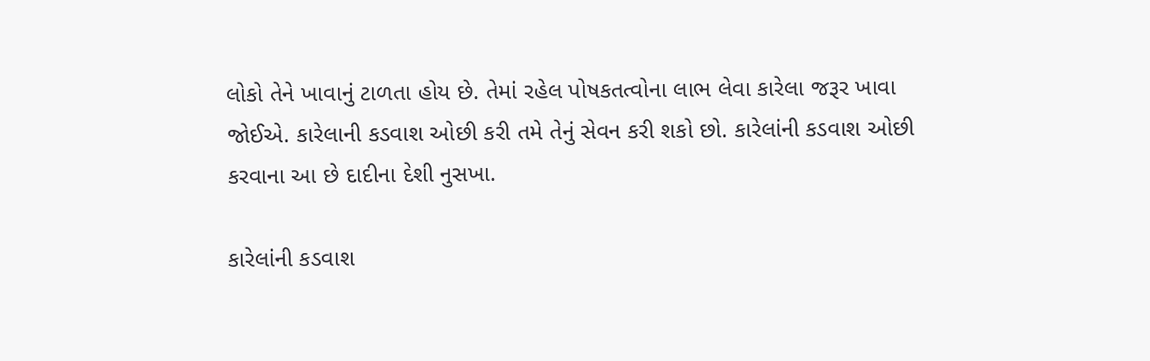લોકો તેને ખાવાનું ટાળતા હોય છે. તેમાં રહેલ પોષકતત્વોના લાભ લેવા કારેલા જરૂર ખાવા જોઈએ. કારેલાની કડવાશ ઓછી કરી તમે તેનું સેવન કરી શકો છો. કારેલાંની કડવાશ ઓછી કરવાના આ છે દાદીના દેશી નુસખા.

કારેલાંની કડવાશ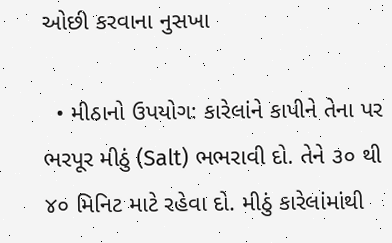ઓછી કરવાના નુસખા

  • મીઠાનો ઉપયોગ: કારેલાંને કાપીને તેના પર ભરપૂર મીઠું (Salt) ભભરાવી દો. તેને ૩૦ થી ૪૦ મિનિટ માટે રહેવા દો. મીઠું કારેલાંમાંથી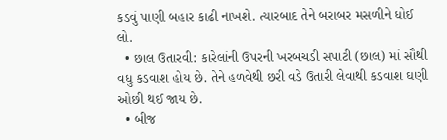કડવું પાણી બહાર કાઢી નાખશે. ત્યારબાદ તેને બરાબર મસળીને ધોઈ લો.
  • છાલ ઉતારવી: કારેલાંની ઉપરની ખરબચડી સપાટી (છાલ) માં સૌથી વધુ કડવાશ હોય છે. તેને હળવેથી છરી વડે ઉતારી લેવાથી કડવાશ ઘણી ઓછી થઈ જાય છે.
  • બીજ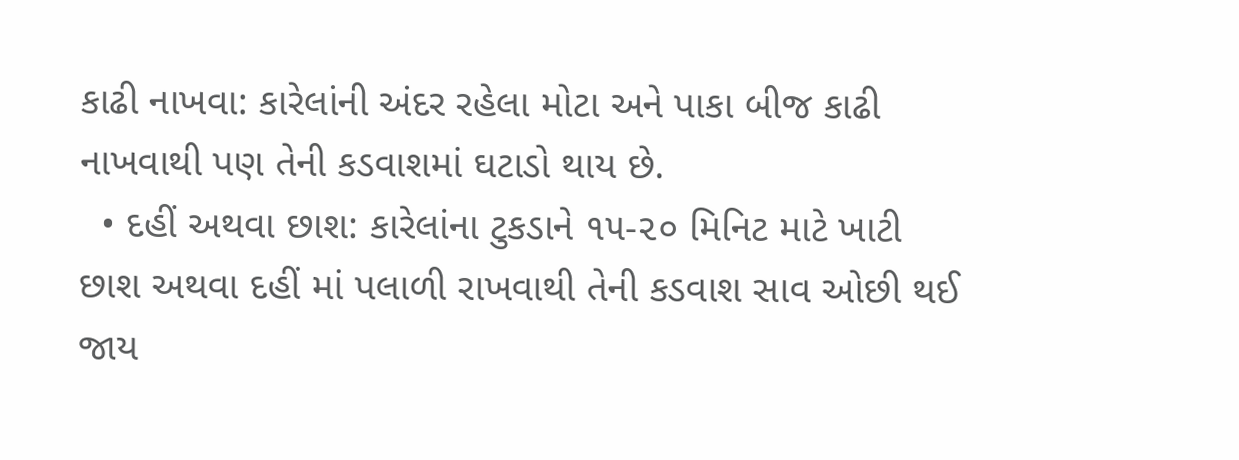કાઢી નાખવા: કારેલાંની અંદર રહેલા મોટા અને પાકા બીજ કાઢી નાખવાથી પણ તેની કડવાશમાં ઘટાડો થાય છે.
  • દહીં અથવા છાશ: કારેલાંના ટુકડાને ૧૫-૨૦ મિનિટ માટે ખાટી છાશ અથવા દહીં માં પલાળી રાખવાથી તેની કડવાશ સાવ ઓછી થઈ જાય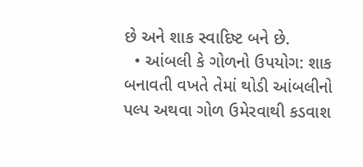છે અને શાક સ્વાદિષ્ટ બને છે.
  • આંબલી કે ગોળનો ઉપયોગ: શાક બનાવતી વખતે તેમાં થોડી આંબલીનો પલ્પ અથવા ગોળ ઉમેરવાથી કડવાશ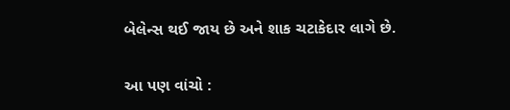બેલેન્સ થઈ જાય છે અને શાક ચટાકેદાર લાગે છે.

આ પણ વાંચો :